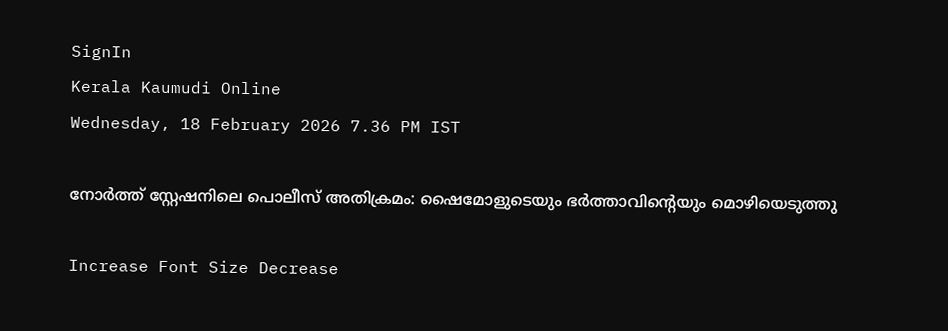SignIn
Kerala Kaumudi Online
Wednesday, 18 February 2026 7.36 PM IST

നോർത്ത് സ്റ്റേഷനിലെ പൊലീസ് അതിക്രമം: ഷൈമോളുടെയും ഭർത്താവിന്റെയും മൊഴിയെടുത്തു

Increase Font Size Decrease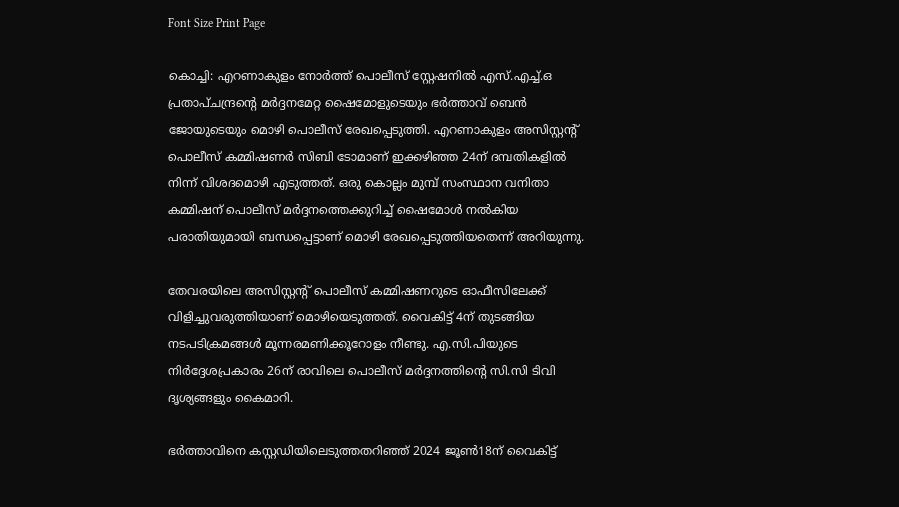Font Size Print Page

കൊച്ചി: എറണാകുളം നോർത്ത് പൊലീസ് സ്റ്റേഷനിൽ എസ്.എച്ച്.ഒ പ്രതാപ്ചന്ദ്രന്റെ മർദ്ദനമേറ്റ ഷൈമോളുടെയും ഭർത്താവ് ബെൻ ജോയുടെയും മൊഴി പൊലീസ് രേഖപ്പെടുത്തി. എറണാകുളം അസിസ്റ്റന്റ് പൊലീസ് കമ്മിഷണർ സിബി ടോമാണ് ഇക്കഴിഞ്ഞ 24ന് ദമ്പതികളിൽ നിന്ന് വിശദമൊഴി എടുത്തത്. ഒരു കൊല്ലം മുമ്പ് സംസ്ഥാന വനിതാ കമ്മിഷന് പൊലീസ് മർദ്ദനത്തെക്കുറിച്ച് ഷൈമോൾ നൽകിയ പരാതിയുമായി ബന്ധപ്പെട്ടാണ് മൊഴി രേഖപ്പെടുത്തിയതെന്ന് അറിയുന്നു.

തേവരയിലെ അസിസ്റ്റന്റ് പൊലീസ് കമ്മിഷണറുടെ ഓഫീസിലേക്ക് വിളിച്ചുവരുത്തിയാണ് മൊഴിയെടുത്തത്. വൈകിട്ട് 4ന് തുടങ്ങിയ നടപടിക്രമങ്ങൾ മൂന്നരമണിക്കൂറോളം നീണ്ടു. എ.സി.പിയുടെ നിർദ്ദേശപ്രകാരം 26ന് രാവിലെ പൊലീസ് മർദ്ദനത്തിന്റെ സി.സി ടിവി ദൃശ്യങ്ങളും കൈമാറി.

ഭർത്താവിനെ കസ്റ്റഡിയിലെടുത്തതറിഞ്ഞ് 2024 ജൂൺ18ന് വൈകിട്ട്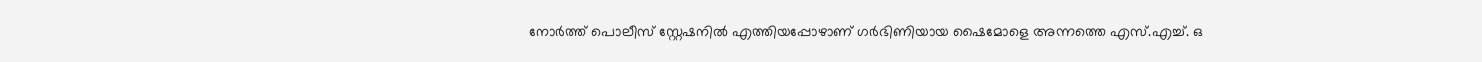നോർത്ത് പൊലീസ് സ്റ്റേഷനിൽ എത്തിയപ്പോഴാണ് ഗർഭിണിയായ ഷൈമോളെ അന്നത്തെ എസ്.എച്ച്. ഒ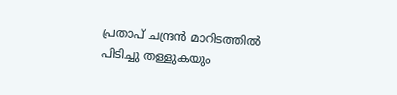പ്രതാപ് ചന്ദ്രൻ മാറിടത്തിൽ പിടിച്ചു തള്ളുകയും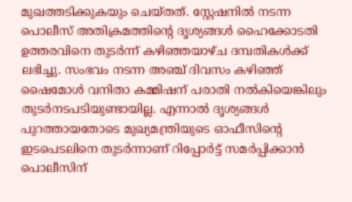മുഖത്തടിക്കുകയും ചെയ്തത്. സ്റ്റേഷനിൽ നടന്ന പൊലീസ് അതിക്രമത്തിന്റെ ദൃശ്യങ്ങൾ ഹൈക്കോടതി ഉത്തരവിനെ തുട‌‌ർന്ന് കഴിഞ്ഞയാഴ്ച ദമ്പതികൾക്ക് ലഭിച്ചു. സംഭവം നടന്ന അഞ്ച് ദിവസം കഴിഞ്ഞ് ഷൈമോൾ വനിതാ കമ്മിഷന് പരാതി നൽകിയെങ്കിലും തുടർനടപടിയുണ്ടായില്ല. എന്നാൽ ദൃശ്യങ്ങൾ പുറത്തായതോടെ മുഖ്യമന്ത്രിയുടെ ഓഫീസിന്റെ ഇടപെടലിനെ തുടർന്നാണ് റിപ്പോർട്ട് സമർപ്പിക്കാൻ പൊലീസിന്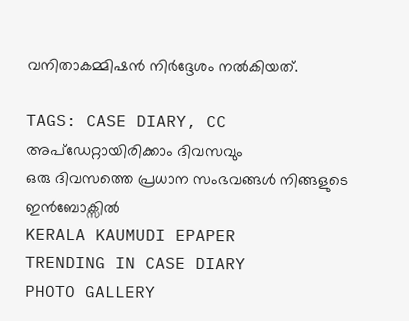വനിതാകമ്മിഷൻ നിർദ്ദേശം നൽകിയത്.

TAGS: CASE DIARY, CC
അപ്ഡേറ്റായിരിക്കാം ദിവസവും
ഒരു ദിവസത്തെ പ്രധാന സംഭവങ്ങൾ നിങ്ങളുടെ ഇൻബോക്സിൽ
KERALA KAUMUDI EPAPER
TRENDING IN CASE DIARY
PHOTO GALLERY